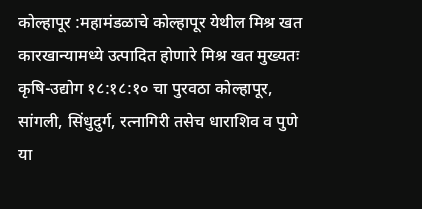कोल्हापूर :महामंडळाचे कोल्हापूर येथील मिश्र खत कारखान्यामध्ये उत्पादित होणारे मिश्र खत मुख्यतः कृषि-उद्योग १८:१८:१० चा पुरवठा कोल्हापूर, सांगली, सिंधुदुर्ग, रत्नागिरी तसेच धाराशिव व पुणे या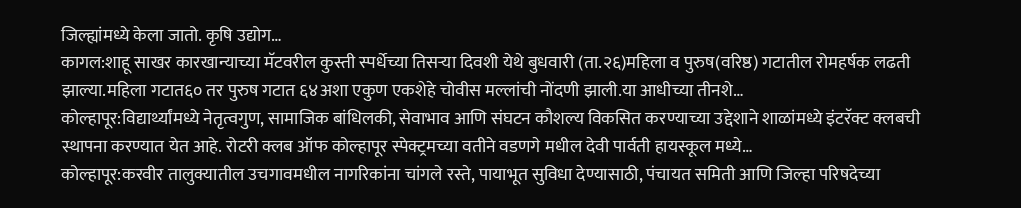जिल्ह्यांमध्ये केला जातो. कृषि उद्योग…
कागल:शाहू साखर कारखान्याच्या मॅटवरील कुस्ती स्पर्धेच्या तिसऱ्या दिवशी येथे बुधवारी (ता.२६)महिला व पुरुष(वरिष्ठ) गटातील रोमहर्षक लढती झाल्या.महिला गटात६० तर पुरुष गटात ६४अशा एकुण एकशेहे चोवीस मल्लांची नोंदणी झाली.या आधीच्या तीनशे…
कोल्हापूर:विद्यार्थ्यांमध्ये नेतृत्वगुण, सामाजिक बांधिलकी, सेवाभाव आणि संघटन कौशल्य विकसित करण्याच्या उद्देशाने शाळांमध्ये इंटरॅक्ट क्लबची स्थापना करण्यात येत आहे. रोटरी क्लब ऑफ कोल्हापूर स्पेक्ट्रमच्या वतीने वडणगे मधील देवी पार्वती हायस्कूल मध्ये…
कोल्हापूर:करवीर तालुक्यातील उचगावमधील नागरिकांना चांगले रस्ते, पायाभूत सुविधा देण्यासाठी, पंचायत समिती आणि जिल्हा परिषदेच्या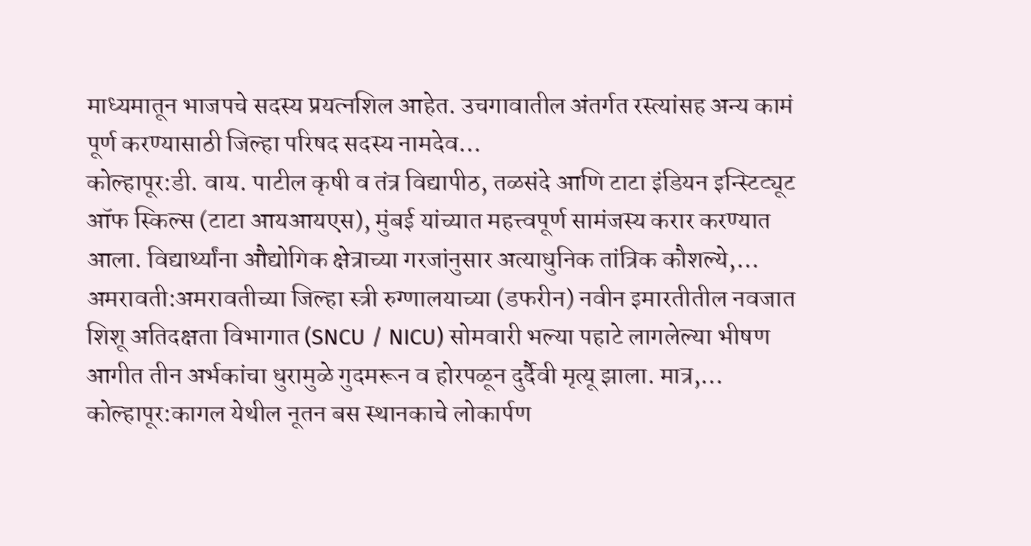माध्यमातून भाजपचे सदस्य प्रयत्नशिल आहेत. उचगावातील अंतर्गत रस्त्यांसह अन्य कामं पूर्ण करण्यासाठी जिल्हा परिषद सदस्य नामदेव…
कोल्हापूर:डी. वाय. पाटील कृषी व तंत्र विद्यापीठ, तळसंदे आणि टाटा इंडियन इन्स्टिट्यूट ऑफ स्किल्स (टाटा आयआयएस), मुंबई यांच्यात महत्त्वपूर्ण सामंजस्य करार करण्यात आला. विद्यार्थ्यांना औद्योगिक क्षेत्राच्या गरजांनुसार अत्याधुनिक तांत्रिक कौशल्ये,…
अमरावती:अमरावतीच्या जिल्हा स्त्री रुग्णालयाच्या (डफरीन) नवीन इमारतीतील नवजात शिशू अतिदक्षता विभागात (SNCU / NICU) सोमवारी भल्या पहाटे लागलेल्या भीषण आगीत तीन अर्भकांचा धुरामुळे गुदमरून व होरपळून दुर्दैवी मृत्यू झाला. मात्र,…
कोल्हापूर:कागल येथील नूतन बस स्थानकाचे लोकार्पण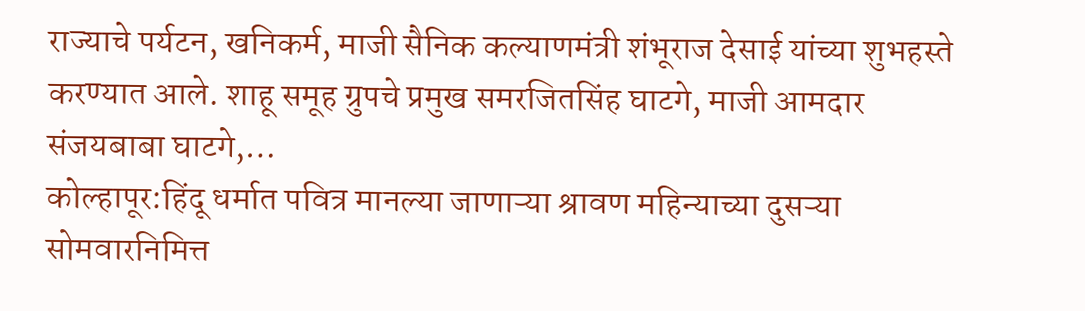राज्याचे पर्यटन, खनिकर्म, माजी सैनिक कल्याणमंत्री शंभूराज देसाई यांच्या शुभहस्ते करण्यात आले. शाहू समूह ग्रुपचे प्रमुख समरजितसिंह घाटगे, माजी आमदार संजयबाबा घाटगे,…
कोल्हापूर:हिंदू धर्मात पवित्र मानल्या जाणाऱ्या श्रावण महिन्याच्या दुसऱ्या सोमवारनिमित्त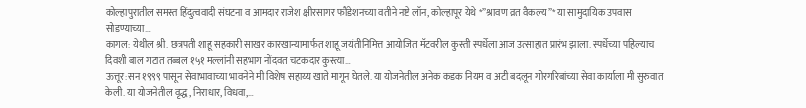कोल्हापुरातील समस्त हिंदुत्ववादी संघटना व आमदार राजेश क्षीरसागर फौंडेशनच्या वतीने नष्टे लॉन, कोल्हापूर येथे *”श्रावण व्रत वैकल्य”* या सामुदायिक उपवास सोडण्याच्या…
कागल: येथील श्री. छत्रपती शाहू सहकारी साखर कारखान्यामार्फत शाहू जयंतीनिमित्त आयोजित मॅटवरील कुस्ती स्पर्धेला आज उत्साहात प्रारंभ झाला. स्पर्धेच्या पहिल्याच दिवशी बाल गटात तब्बल १५१ मल्लांनी सहभाग नोंदवत चटकदार कुस्त्या…
ऊत्तूर:सन १९९९ पासून सेवाभावाच्या भावनेने मी विशेष सहाय्य खाते मागून घेतले. या योजनेतील अनेक कडक नियम व अटी बदलून गोरगरिबांच्या सेवा कार्याला मी सुरुवात केली. या योजनेतील वृद्ध, निराधार, विधवा,…